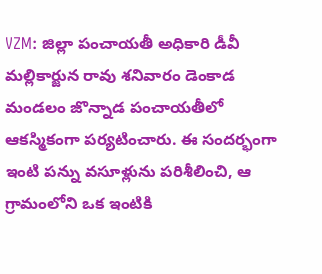VZM: జిల్లా పంచాయతీ అధికారి డీవీ మల్లికార్జున రావు శనివారం డెంకాడ మండలం జొన్నాడ పంచాయతీలో ఆకస్మికంగా పర్యటించారు. ఈ సందర్భంగా ఇంటి పన్ను వసూళ్లును పరిశీలించి, ఆ గ్రామంలోని ఒక ఇంటికి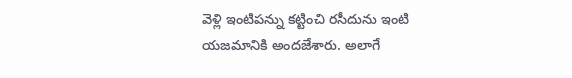వెళ్లి ఇంటిపన్ను కట్టించి రసీదును ఇంటి యజమానికి అందజేశారు. అలాగే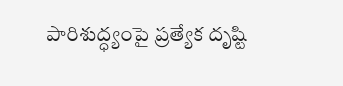పారిశుద్ధ్యంపై ప్రత్యేక దృష్టి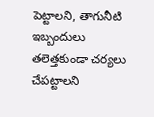పెట్టాలని, తాగునీటి ఇబ్బందులు తలెత్తకుండా చర్యలు చేపట్టాలని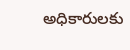అధికారులకు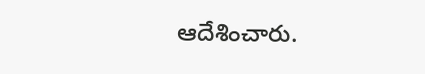ఆదేశించారు.